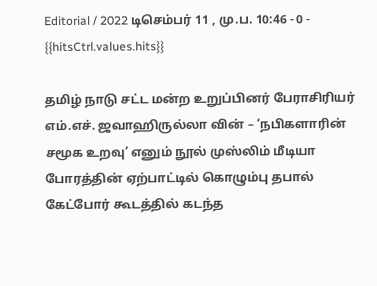Editorial / 2022 டிசெம்பர் 11 , மு.ப. 10:46 - 0 - {{hitsCtrl.values.hits}}

தமிழ் நாடு சட்ட மன்ற உறுப்பினர் பேராசிரியர் எம்.எச். ஜவாஹிருல்லா வின் – ‘நபிகளாரின் சமூக உறவு’ எனும் நூல் முஸ்லிம் மீடியா போரத்தின் ஏற்பாட்டில் கொழும்பு தபால் கேட்போர் கூடத்தில் கடந்த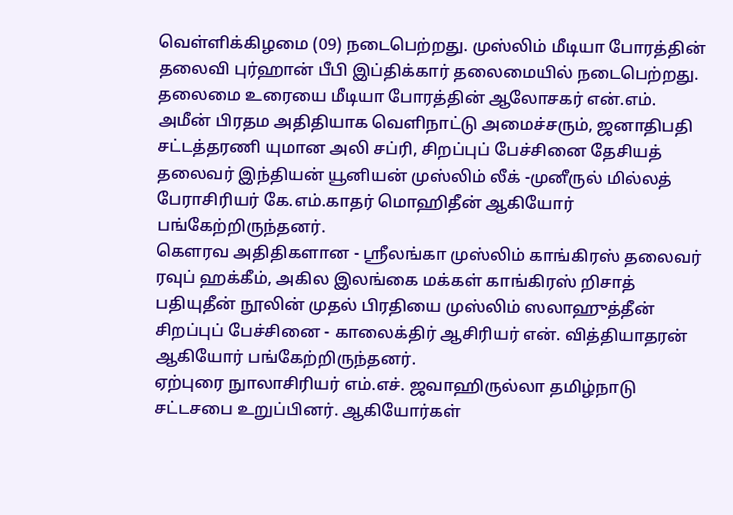வெள்ளிக்கிழமை (09) நடைபெற்றது. முஸ்லிம் மீடியா போரத்தின் தலைவி புர்ஹான் பீபி இப்திக்கார் தலைமையில் நடைபெற்றது.
தலைமை உரையை மீடியா போரத்தின் ஆலோசகர் என்.எம். அமீன் பிரதம அதிதியாக வெளிநாட்டு அமைச்சரும், ஜனாதிபதி சட்டத்தரணி யுமான அலி சப்ரி, சிறப்புப் பேச்சினை தேசியத் தலைவர் இந்தியன் யூனியன் முஸ்லிம் லீக் -முனீருல் மில்லத் பேராசிரியர் கே.எம்.காதர் மொஹிதீன் ஆகியோர் பங்கேற்றிருந்தனர்.
கௌரவ அதிதிகளான - ஸ்ரீலங்கா முஸ்லிம் காங்கிரஸ் தலைவர் ரவுப் ஹக்கீம், அகில இலங்கை மக்கள் காங்கிரஸ் றிசாத் பதியுதீன் நூலின் முதல் பிரதியை முஸ்லிம் ஸலாஹுத்தீன் சிறப்புப் பேச்சினை - காலைக்திர் ஆசிரியர் என். வித்தியாதரன் ஆகியோர் பங்கேற்றிருந்தனர்.
ஏற்புரை நுாலாசிரியர் எம்.எச். ஜவாஹிருல்லா தமிழ்நாடு சட்டசபை உறுப்பினர். ஆகியோர்கள்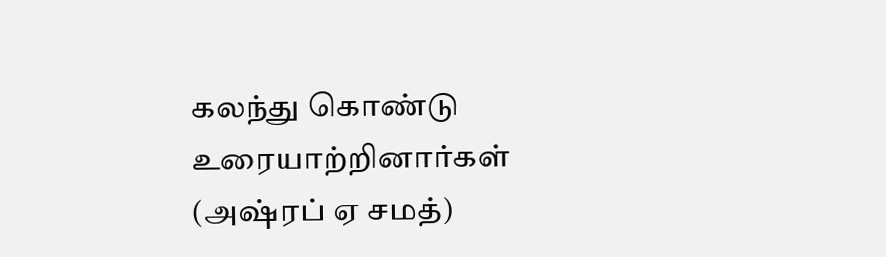கலந்து கொண்டு உரையாற்றினார்கள் (அஷ்ரப் ஏ சமத்)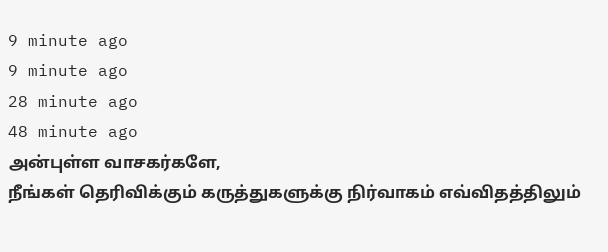9 minute ago
9 minute ago
28 minute ago
48 minute ago
அன்புள்ள வாசகர்களே,
நீங்கள் தெரிவிக்கும் கருத்துகளுக்கு நிர்வாகம் எவ்விதத்திலும்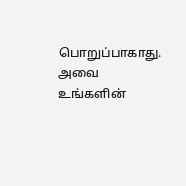பொறுப்பாகாது. அவை உங்களின்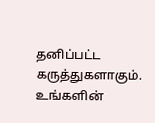தனிப்பட்ட கருத்துகளாகும். உங்களின்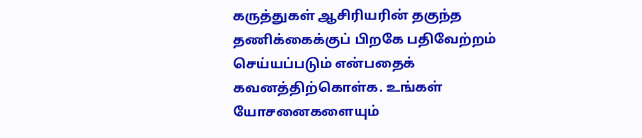கருத்துகள் ஆசிரியரின் தகுந்த தணிக்கைக்குப் பிறகே பதிவேற்றம் செய்யப்படும் என்பதைக் கவனத்திற்கொள்க. உங்கள் யோசனைகளையும்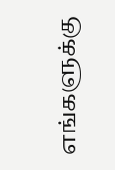எங்களுக்கு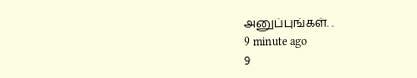அனுப்புங்கள். .
9 minute ago
9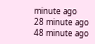minute ago
28 minute ago
48 minute ago